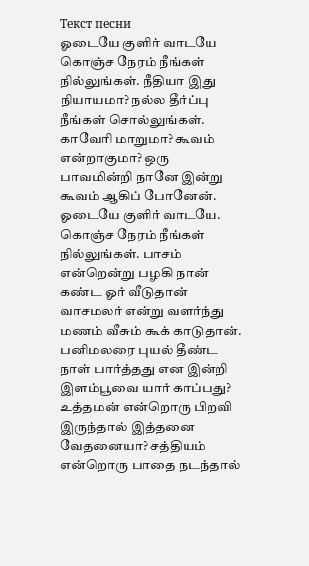Текст песни
ஓடையே குளிர் வாடயே கொஞ்ச நேரம் நீங்கள் நில்லுங்கள். நீதியா இது நியாயமா? நல்ல தீர்ப்பு நீங்கள் சொல்லுங்கள். காவேரி மாறுமா? கூவம் என்றாகுமா? ஒரு பாவமின்றி நானே இன்று கூவம் ஆகிப் போனேன். ஓடையே குளிர் வாடயே. கொஞ்ச நேரம் நீங்கள் நில்லுங்கள். பாசம் என்றென்று பழகி நான் கண்ட ஓர் வீடுதான் வாசமலர் என்று வளர்ந்து மணம் வீசும் கூக் காடுதான். பனிமலரை புயல் தீண்ட நாள் பார்த்தது என இன்றி இளம்பூவை யார் காப்பது? உத்தமன் என்றொரு பிறவி இருந்தால் இத்தனை வேதனையா? சத்தியம் என்றொரு பாதை நடந்தால்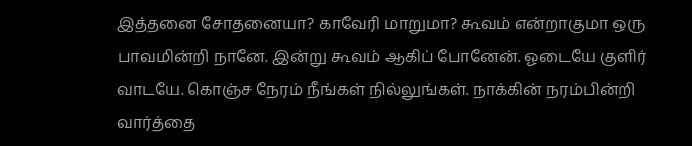இத்தனை சோதனையா? காவேரி மாறுமா? கூவம் என்றாகுமா ஒரு பாவமின்றி நானே. இன்று கூவம் ஆகிப் போனேன். ஓடையே குளிர் வாடயே. கொஞ்ச நேரம் நீங்கள் நில்லுங்கள். நாக்கின் நரம்பின்றி வார்த்தை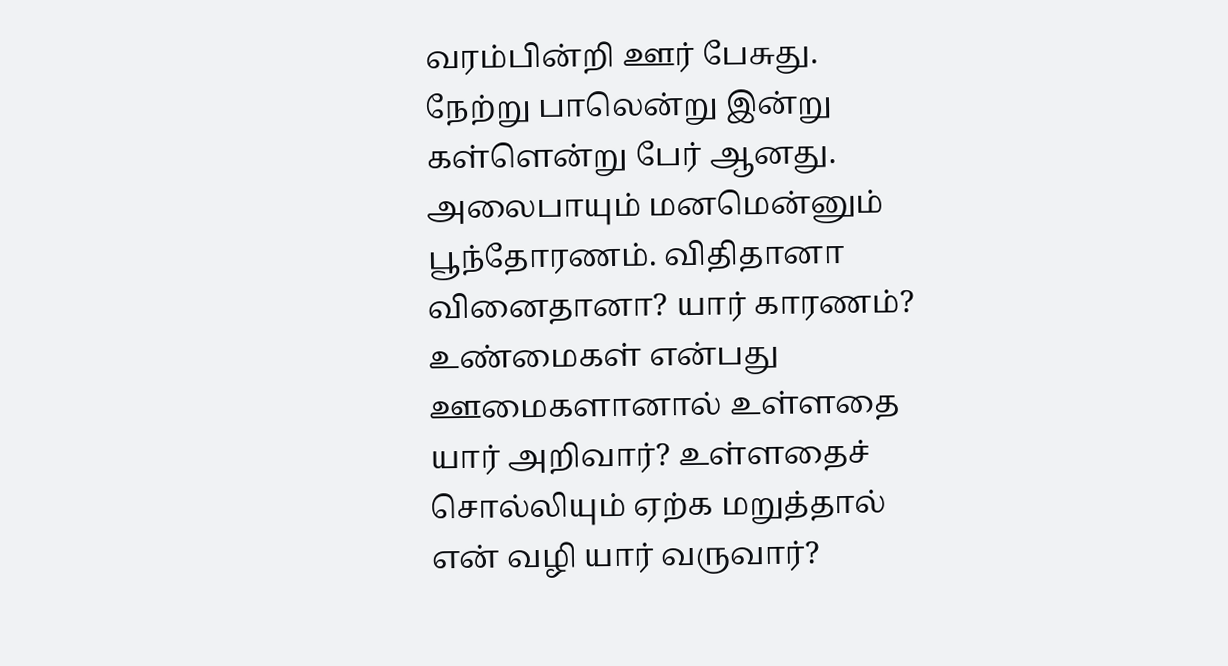வரம்பின்றி ஊர் பேசுது. நேற்று பாலென்று இன்று கள்ளென்று பேர் ஆனது. அலைபாயும் மனமென்னும் பூந்தோரணம். விதிதானா வினைதானா? யார் காரணம்? உண்மைகள் என்பது ஊமைகளானால் உள்ளதை யார் அறிவார்? உள்ளதைச் சொல்லியும் ஏற்க மறுத்தால் என் வழி யார் வருவார்?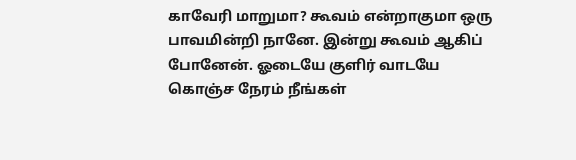காவேரி மாறுமா? கூவம் என்றாகுமா ஒரு பாவமின்றி நானே. இன்று கூவம் ஆகிப் போனேன். ஓடையே குளிர் வாடயே கொஞ்ச நேரம் நீங்கள்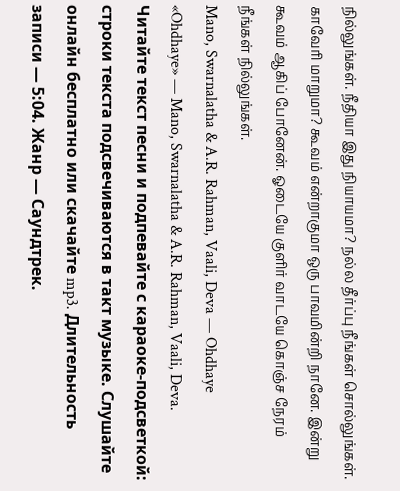நில்லுங்கள். நீதியா இது நியாயமா? நல்ல தீர்ப்பு நீங்கள் சொல்லுங்கள். காவேரி மாறுமா? கூவம் என்றாகுமா ஒரு பாவமின்றி நானே. இன்று கூவம் ஆகிப் போனேன். ஓடையே குளிர் வாடயே கொஞ்ச நேரம் நீங்கள் நில்லுங்கள்.
Mano, Swarnalatha & A.R. Rahman, Vaali, Deva — Ohdhaye
«Ohdhaye» — Mano, Swarnalatha & A.R. Rahman, Vaali, Deva. Читайте текст песни и подпевайте с караоке-подсветкой: строки текста подсвечиваются в такт музыке. Слушайте онлайн бесплатно или скачайте mp3. Длительность записи — 5:04. Жанр — Саундтрек.